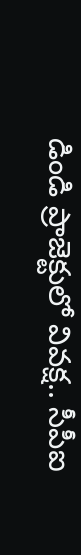డిండి ప్రాజెక్టులో వివక్ష.. సీపీఐ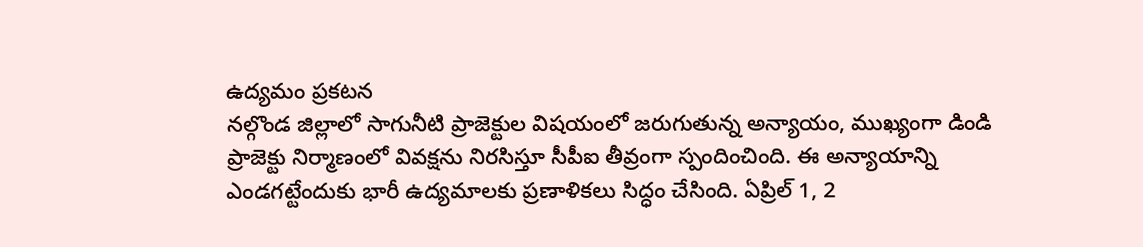ఉద్యమం ప్రకటన
నల్గొండ జిల్లాలో సాగునీటి ప్రాజెక్టుల విషయంలో జరుగుతున్న అన్యాయం, ముఖ్యంగా డిండి ప్రాజెక్టు నిర్మాణంలో వివక్షను నిరసిస్తూ సీపీఐ తీవ్రంగా స్పందించింది. ఈ అన్యాయాన్ని ఎండగట్టేందుకు భారీ ఉద్యమాలకు ప్రణాళికలు సిద్ధం చేసింది. ఏప్రిల్ 1, 2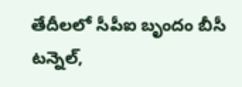తేదీలలో సీపీఐ బృందం బీసీ టన్నెల్,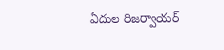ఏదుల రిజర్వాయర్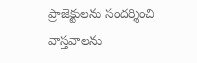ప్రాజెక్టులను సందర్శించి వాస్తవాలను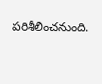పరిశీలించనుంది.